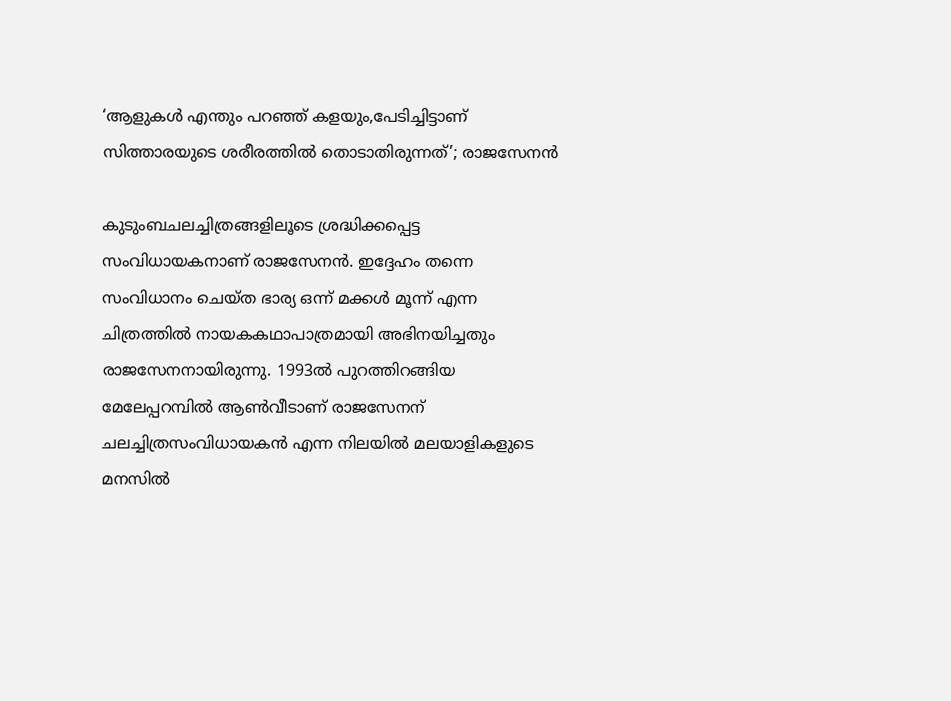‘ആളുകൾ എന്തും പറഞ്ഞ് കളയും,പേടിച്ചിട്ടാണ് സിത്താരയുടെ ശരീരത്തിൽ തൊടാതിരുന്നത്’; രാജസേനൻ

കുടുംബചലച്ചിത്രങ്ങളിലൂടെ ശ്രദ്ധിക്കപ്പെട്ട സംവിധായകനാണ് രാജസേനൻ. ഇദ്ദേഹം തന്നെ സംവിധാനം ചെയ്ത ഭാര്യ ഒന്ന് മക്കൾ മൂന്ന് എന്ന ചിത്രത്തിൽ നായകകഥാപാത്രമായി അഭിനയിച്ചതും രാജസേനനായിരുന്നു. 1993ൽ പുറത്തിറങ്ങിയ മേലേപ്പറമ്പിൽ ആൺവീടാണ് രാജസേനന് ചലച്ചിത്രസംവിധായകൻ എന്ന നിലയിൽ മലയാളികളുടെ മനസിൽ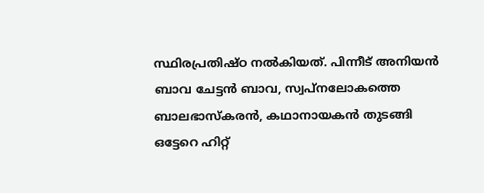സ്ഥിരപ്രതിഷ്ഠ നൽകിയത്. പിന്നീട് അനിയൻ ബാവ ചേട്ടൻ ബാവ, സ്വപ്നലോകത്തെ ബാലഭാസ്‌കരൻ, കഥാനായകൻ തുടങ്ങി ഒട്ടേറെ ഹിറ്റ്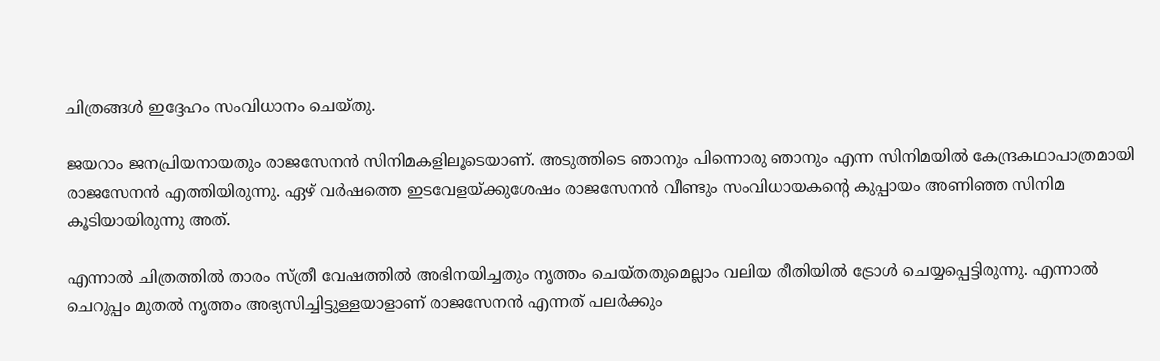ചിത്രങ്ങൾ ഇദ്ദേഹം സംവിധാനം ചെയ്തു.

ജയറാം ജനപ്രിയനായതും രാജസേനൻ സിനിമകളിലൂടെയാണ്. അടുത്തിടെ ഞാനും പിന്നൊരു ഞാനും എന്ന സിനിമയിൽ കേന്ദ്രകഥാപാത്രമായി രാജസേനൻ എത്തിയിരുന്നു. ഏഴ് വർഷത്തെ ഇടവേളയ്ക്കുശേഷം രാജസേനൻ വീണ്ടും സംവിധായകന്റെ കുപ്പായം അണിഞ്ഞ സിനിമ കൂടിയായിരുന്നു അത്.

എന്നാൽ ചിത്രത്തിൽ താരം സ്ത്രീ വേഷത്തിൽ അഭിനയിച്ചതും നൃത്തം ചെയ്തതുമെല്ലാം വലിയ രീതിയിൽ ട്രോൾ ചെയ്യപ്പെട്ടിരുന്നു. എന്നാൽ ചെറുപ്പം മുതൽ നൃത്തം അഭ്യസിച്ചിട്ടുള്ളയാളാണ് രാജസേനൻ എന്നത് പലർക്കും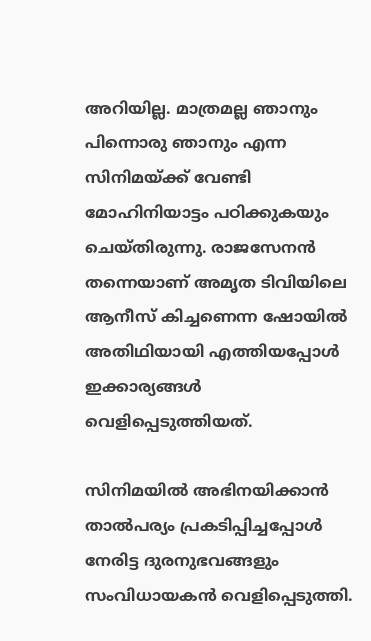അറിയില്ല. മാത്രമല്ല ഞാനും പിന്നൊരു ഞാനും എന്ന സിനിമയ്ക്ക് വേണ്ടി മോഹിനിയാട്ടം പഠിക്കുകയും ചെയ്തിരുന്നു. രാജസേനൻ തന്നെയാണ് അമൃത ടിവിയിലെ ആനീസ് കിച്ചണെന്ന ഷോയിൽ അതിഥിയായി എത്തിയപ്പോൾ ഇക്കാര്യങ്ങൾ വെളിപ്പെടുത്തിയത്.

സിനിമയിൽ അഭിനയിക്കാൻ താൽപര്യം പ്രകടിപ്പിച്ചപ്പോൾ നേരിട്ട ദുരനുഭവങ്ങളും സംവിധായകൻ വെളിപ്പെടുത്തി.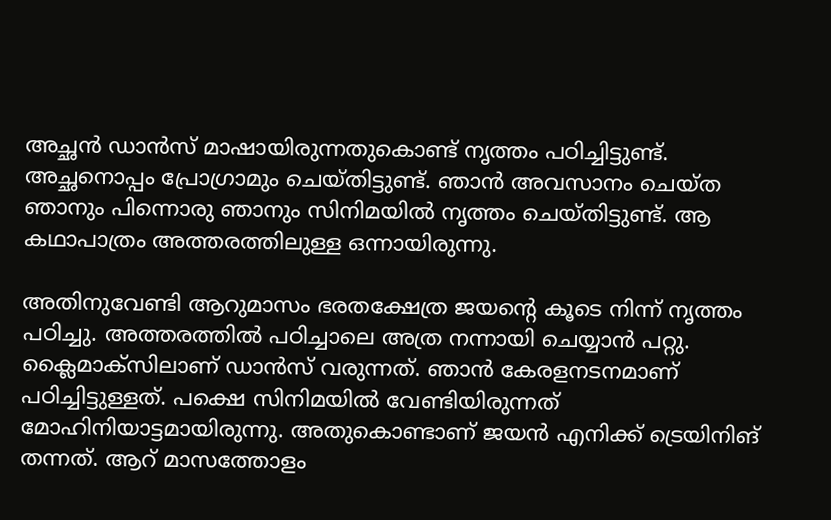അച്ഛൻ ഡാൻസ് മാഷായിരുന്നതുകൊണ്ട് നൃത്തം പഠിച്ചിട്ടുണ്ട്. അച്ഛനൊപ്പം പ്രോഗ്രാമും ചെയ്തിട്ടുണ്ട്. ഞാൻ അവസാനം ചെയ്ത ഞാനും പിന്നൊരു ഞാനും സിനിമയിൽ നൃത്തം ചെയ്തിട്ടുണ്ട്. ആ കഥാപാത്രം അത്തരത്തിലുള്ള ഒന്നായിരുന്നു.

അതിനുവേണ്ടി ആറുമാസം ഭരതക്ഷേത്ര ജയന്റെ കൂടെ നിന്ന് നൃത്തം പഠിച്ചു. അത്തരത്തിൽ പഠിച്ചാലെ അത്ര നന്നായി ചെയ്യാൻ പറ്റു. ക്ലൈമാക്‌സിലാണ് ഡാൻസ് വരുന്നത്. ഞാൻ കേരളനടനമാണ് പഠിച്ചിട്ടുള്ളത്. പക്ഷെ സിനിമയിൽ വേണ്ടിയിരുന്നത് മോഹിനിയാട്ടമായിരുന്നു. അതുകൊണ്ടാണ് ജയൻ എനിക്ക് ട്രെയിനിങ് തന്നത്. ആറ് മാസത്തോളം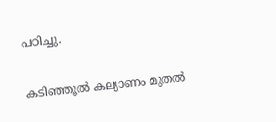പഠിച്ചു.

കടിഞ്ഞൂൽ കല്യാണം മുതൽ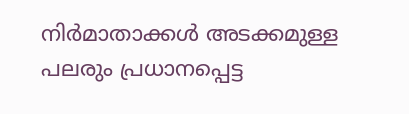നിർമാതാക്കൾ അടക്കമുള്ള പലരും പ്രധാനപ്പെട്ട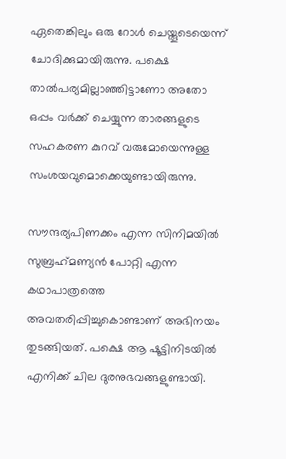ഏതെങ്കിലും ഒരു റോൾ ചെയ്തൂടെയെന്ന് ചോദിക്കുമായിരുന്നു. പക്ഷെ താൽപര്യമില്ലാഞ്ഞിട്ടാണോ അതോ ഒപ്പം വർക്ക് ചെയ്യുന്ന താരങ്ങളുടെ സഹകരണ കുറവ് വരുമോയെന്നുള്ള സംശയവുമൊക്കെയുണ്ടായിരുന്നു.

സൗന്ദര്യപിണക്കം എന്ന സിനിമയിൽ സുബ്രഹ്‌മണ്യൻ പോറ്റി എന്ന കഥാപാത്രത്തെ അവതരിപ്പിച്ചുകൊണ്ടാണ് അഭിനയം തുടങ്ങിയത്. പക്ഷെ ആ ഷൂട്ടിനിടയിൽ എനിക്ക് ചില ദുരനുഭവങ്ങളുണ്ടായി.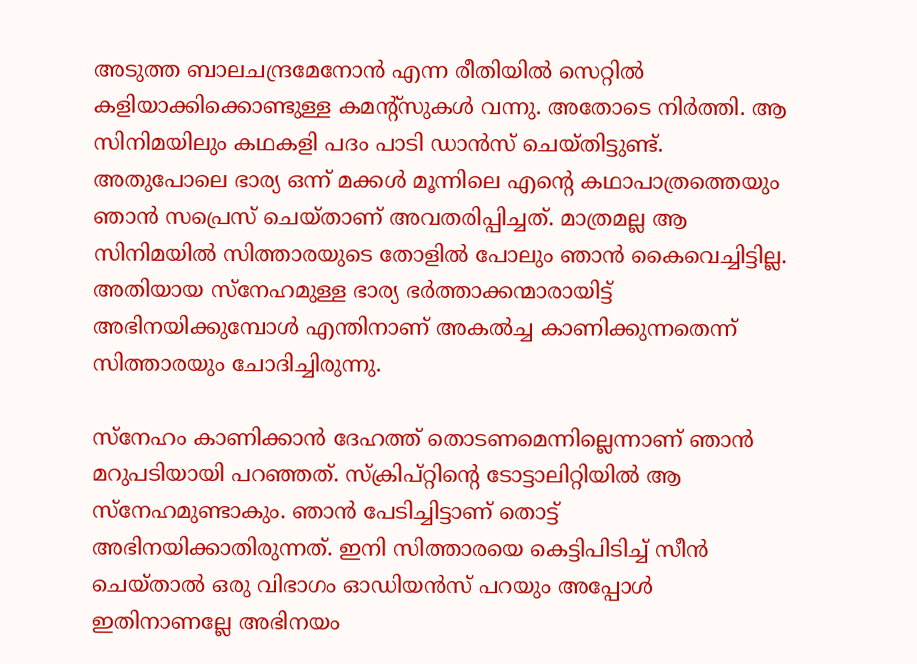അടുത്ത ബാലചന്ദ്രമേനോൻ എന്ന രീതിയിൽ സെറ്റിൽ കളിയാക്കിക്കൊണ്ടുള്ള കമന്റ്‌സുകൾ വന്നു. അതോടെ നിർത്തി. ആ സിനിമയിലും കഥകളി പദം പാടി ഡാൻസ് ചെയ്തിട്ടുണ്ട്. അതുപോലെ ഭാര്യ ഒന്ന് മക്കൾ മൂന്നിലെ എന്റെ കഥാപാത്രത്തെയും ഞാൻ സപ്രെസ് ചെയ്താണ് അവതരിപ്പിച്ചത്. മാത്രമല്ല ആ സിനിമയിൽ സിത്താരയുടെ തോളിൽ പോലും ഞാൻ കൈവെച്ചിട്ടില്ല. അതിയായ സ്‌നേഹമുള്ള ഭാര്യ ഭർത്താക്കന്മാരായിട്ട് അഭിനയിക്കുമ്പോൾ എന്തിനാണ് അകൽച്ച കാണിക്കുന്നതെന്ന് സിത്താരയും ചോദിച്ചിരുന്നു.

സ്‌നേഹം കാണിക്കാൻ ദേഹത്ത് തൊടണമെന്നില്ലെന്നാണ് ഞാൻ മറുപടിയായി പറഞ്ഞത്. സ്‌ക്രിപ്റ്റിന്റെ ടോട്ടാലിറ്റിയിൽ ആ സ്‌നേഹമുണ്ടാകും. ഞാൻ പേടിച്ചിട്ടാണ് തൊട്ട് അഭിനയിക്കാതിരുന്നത്. ഇനി സിത്താരയെ കെട്ടിപിടിച്ച് സീൻ ചെയ്താൽ ഒരു വിഭാഗം ഓഡിയൻസ് പറയും അപ്പോൾ ഇതിനാണല്ലേ അഭിനയം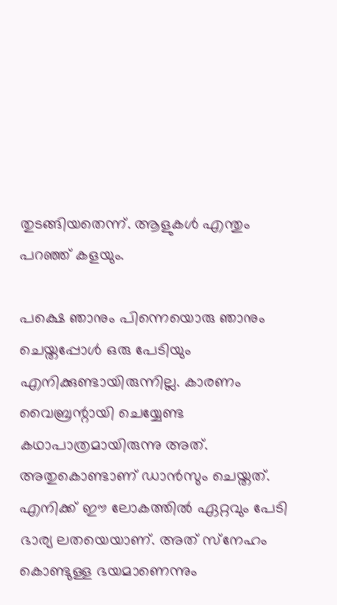തുടങ്ങിയതെന്ന്. ആളുകൾ എന്തും പറഞ്ഞ് കളയും.

പക്ഷെ ഞാനും പിന്നെയൊരു ഞാനും ചെയ്തപ്പോൾ ഒരു പേടിയും എനിക്കുണ്ടായിരുന്നില്ല. കാരണം വൈബ്രന്റായി ചെയ്യേണ്ട കഥാപാത്രമായിരുന്നു അത്. അതുകൊണ്ടാണ് ഡാൻസും ചെയ്തത്. എനിക്ക് ഈ ലോകത്തിൽ ഏറ്റവും പേടി ഭാര്യ ലതയെയാണ്. അത് സ്‌നേഹം കൊണ്ടുള്ള ഭയമാണെന്നും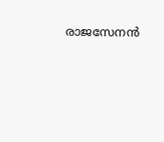രാജസേനൻ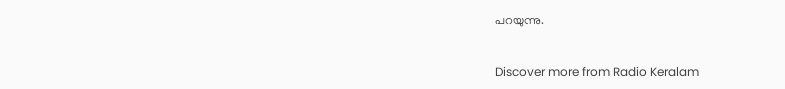പറയുന്നു.


Discover more from Radio Keralam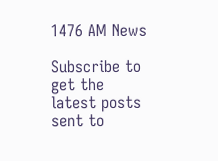1476 AM News

Subscribe to get the latest posts sent to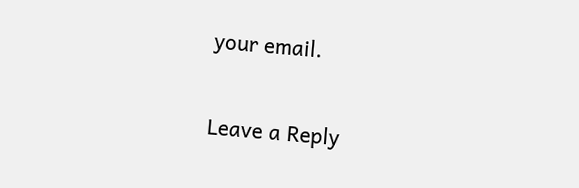your email.

Leave a Reply